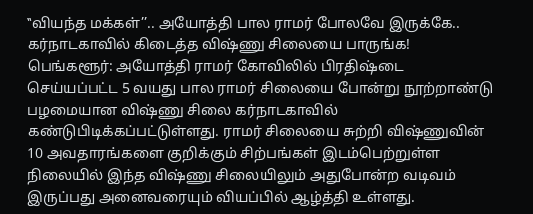‛‛வியந்த மக்கள்’’.. அயோத்தி பால ராமர் போலவே இருக்கே.. கர்நாடகாவில் கிடைத்த விஷ்ணு சிலையை பாருங்க!
பெங்களூர்: அயோத்தி ராமர் கோவிலில் பிரதிஷ்டை செய்யப்பட்ட 5 வயது பால ராமர் சிலையை போன்று நூற்றாண்டு பழமையான விஷ்ணு சிலை கர்நாடகாவில் கண்டுபிடிக்கப்பட்டுள்ளது. ராமர் சிலையை சுற்றி விஷ்ணுவின் 10 அவதாரங்களை குறிக்கும் சிற்பங்கள் இடம்பெற்றுள்ள நிலையில் இந்த விஷ்ணு சிலையிலும் அதுபோன்ற வடிவம் இருப்பது அனைவரையும் வியப்பில் ஆழ்த்தி உள்ளது.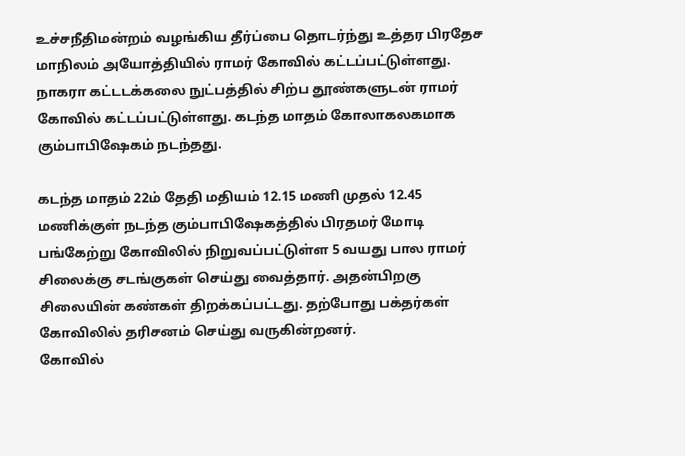உச்சநீதிமன்றம் வழங்கிய தீர்ப்பை தொடர்ந்து உத்தர பிரதேச மாநிலம் அயோத்தியில் ராமர் கோவில் கட்டப்பட்டுள்ளது. நாகரா கட்டடக்கலை நுட்பத்தில் சிற்ப தூண்களுடன் ராமர் கோவில் கட்டப்பட்டுள்ளது. கடந்த மாதம் கோலாகலகமாக கும்பாபிஷேகம் நடந்தது.

கடந்த மாதம் 22ம் தேதி மதியம் 12.15 மணி முதல் 12.45 மணிக்குள் நடந்த கும்பாபிஷேகத்தில் பிரதமர் மோடி பங்கேற்று கோவிலில் நிறுவப்பட்டுள்ள 5 வயது பால ராமர் சிலைக்கு சடங்குகள் செய்து வைத்தார். அதன்பிறகு சிலையின் கண்கள் திறக்கப்பட்டது. தற்போது பக்தர்கள் கோவிலில் தரிசனம் செய்து வருகின்றனர்.
கோவில்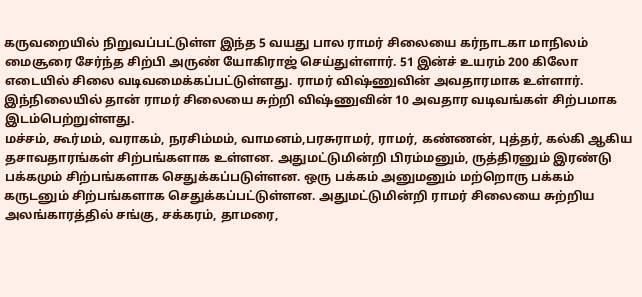கருவறையில் நிறுவப்பட்டுள்ள இந்த 5 வயது பால ராமர் சிலையை கர்நாடகா மாநிலம் மைசூரை சேர்ந்த சிற்பி அருண் யோகிராஜ் செய்துள்ளார். 51 இன்ச் உயரம் 200 கிலோ எடையில் சிலை வடிவமைக்கப்பட்டுள்ளது. ராமர் விஷ்ணுவின் அவதாரமாக உள்ளார். இந்நிலையில் தான் ராமர் சிலையை சுற்றி விஷ்ணுவின் 10 அவதார வடிவங்கள் சிற்பமாக இடம்பெற்றுள்ளது.
மச்சம், கூர்மம், வராகம், நரசிம்மம், வாமனம்,பரசுராமர், ராமர், கண்ணன், புத்தர், கல்கி ஆகிய தசாவதாரங்கள் சிற்பங்களாக உள்ளன. அதுமட்டுமின்றி பிரம்மனும், ருத்திரனும் இரண்டு பக்கமும் சிற்பங்களாக செதுக்கப்படுள்ளன. ஒரு பக்கம் அனுமனும் மற்றொரு பக்கம் கருடனும் சிற்பங்களாக செதுக்கப்பட்டுள்ளன. அதுமட்டுமின்றி ராமர் சிலையை சுற்றிய அலங்காரத்தில் சங்கு, சக்கரம், தாமரை,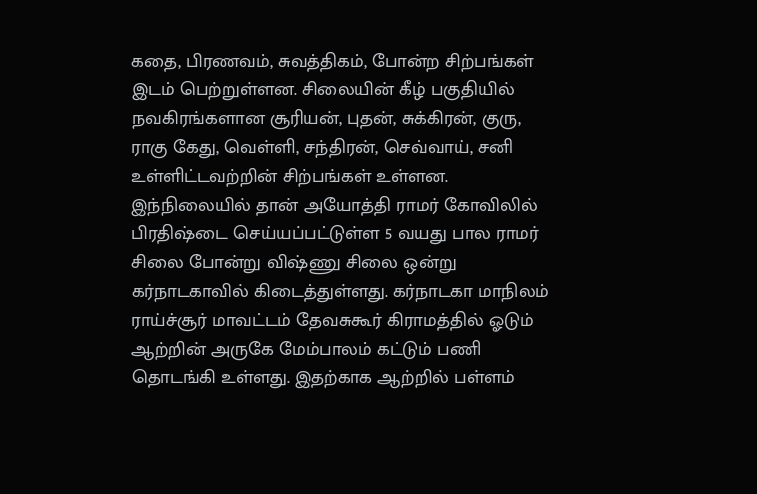கதை, பிரணவம், சுவத்திகம், போன்ற சிற்பங்கள் இடம் பெற்றுள்ளன. சிலையின் கீழ் பகுதியில் நவகிரங்களான சூரியன், புதன், சுக்கிரன், குரு, ராகு கேது, வெள்ளி, சந்திரன், செவ்வாய், சனி உள்ளிட்டவற்றின் சிற்பங்கள் உள்ளன.
இந்நிலையில் தான் அயோத்தி ராமர் கோவிலில் பிரதிஷ்டை செய்யப்பட்டுள்ள 5 வயது பால ராமர் சிலை போன்று விஷ்ணு சிலை ஒன்று கர்நாடகாவில் கிடைத்துள்ளது. கர்நாடகா மாநிலம் ராய்ச்சூர் மாவட்டம் தேவசுகூர் கிராமத்தில் ஓடும் ஆற்றின் அருகே மேம்பாலம் கட்டும் பணி தொடங்கி உள்ளது. இதற்காக ஆற்றில் பள்ளம்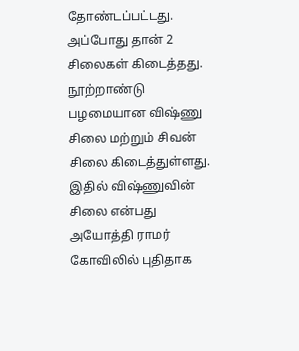தோண்டப்பட்டது. அப்போது தான் 2 சிலைகள் கிடைத்தது. நூற்றாண்டு பழமையான விஷ்ணு சிலை மற்றும் சிவன் சிலை கிடைத்துள்ளது.
இதில் விஷ்ணுவின் சிலை என்பது அயோத்தி ராமர் கோவிலில் புதிதாக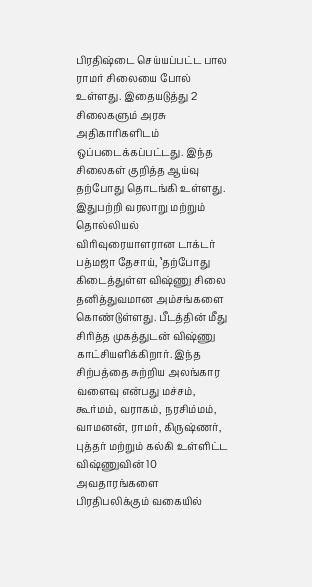பிரதிஷ்டை செய்யப்பட்ட பால ராமர் சிலையை போல் உள்ளது. இதையடுத்து 2 சிலைகளும் அரசு அதிகாரிகளிடம் ஒப்படைக்கப்பட்டது. இந்த சிலைகள் குறித்த ஆய்வு தற்போது தொடங்கி உள்ளது. இதுபற்றி வரலாறு மற்றும் தொல்லியல் விரிவுரையாளரான டாக்டர் பத்மஜா தேசாய், ‛தற்போது கிடைத்துள்ள விஷ்ணு சிலை தனித்துவமான அம்சங்களை கொண்டுள்ளது. பீடத்தின் மீது சிரித்த முகத்துடன் விஷ்ணு காட்சியளிக்கிறார். இந்த சிற்பத்தை சுற்றிய அலங்கார வளைவு என்பது மச்சம், கூர்மம், வராகம், நரசிம்மம், வாமனன், ராமர், கிருஷ்ணர், புத்தர் மற்றும் கல்கி உள்ளிட்ட விஷ்ணுவின் 10 அவதாரங்களை பிரதிபலிக்கும் வகையில்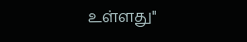உள்ளது''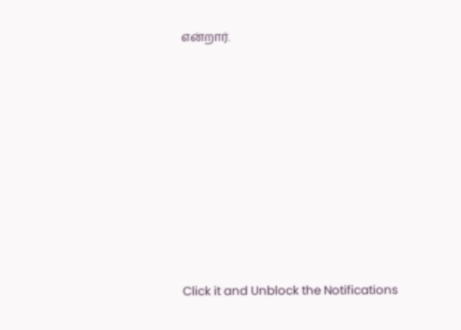என்றார்.












Click it and Unblock the Notifications